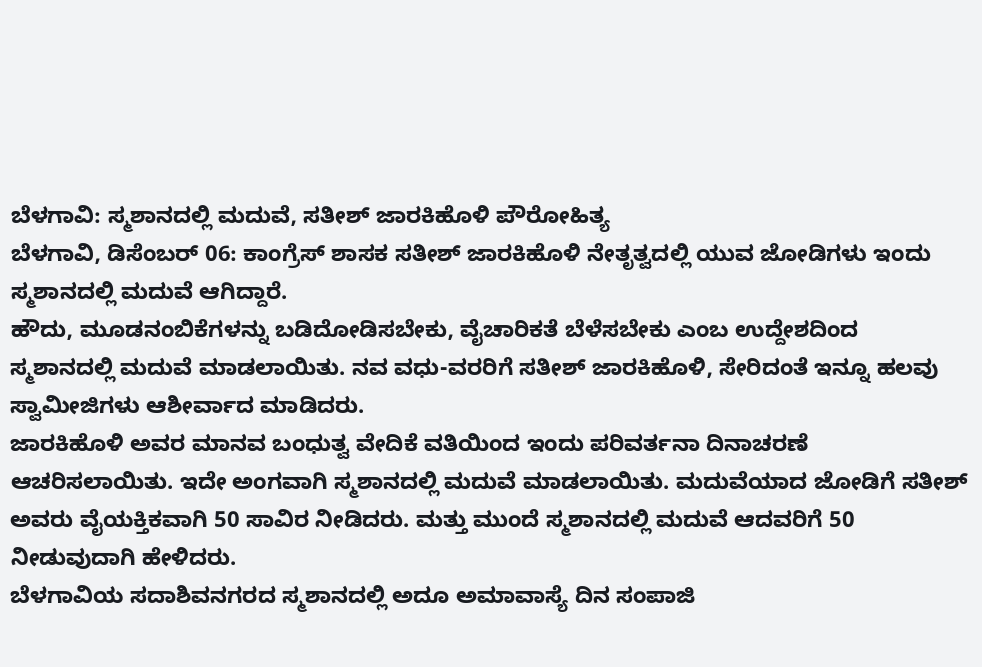ಬೆಳಗಾವಿ: ಸ್ಮಶಾನದಲ್ಲಿ ಮದುವೆ, ಸತೀಶ್ ಜಾರಕಿಹೊಳಿ ಪೌರೋಹಿತ್ಯ
ಬೆಳಗಾವಿ, ಡಿಸೆಂಬರ್ 06: ಕಾಂಗ್ರೆಸ್ ಶಾಸಕ ಸತೀಶ್ ಜಾರಕಿಹೊಳಿ ನೇತೃತ್ವದಲ್ಲಿ ಯುವ ಜೋಡಿಗಳು ಇಂದು ಸ್ಮಶಾನದಲ್ಲಿ ಮದುವೆ ಆಗಿದ್ದಾರೆ.
ಹೌದು, ಮೂಡನಂಬಿಕೆಗಳನ್ನು ಬಡಿದೋಡಿಸಬೇಕು, ವೈಚಾರಿಕತೆ ಬೆಳೆಸಬೇಕು ಎಂಬ ಉದ್ದೇಶದಿಂದ ಸ್ಮಶಾನದಲ್ಲಿ ಮದುವೆ ಮಾಡಲಾಯಿತು. ನವ ವಧು-ವರರಿಗೆ ಸತೀಶ್ ಜಾರಕಿಹೊಳಿ, ಸೇರಿದಂತೆ ಇನ್ನೂ ಹಲವು ಸ್ವಾಮೀಜಿಗಳು ಆಶೀರ್ವಾದ ಮಾಡಿದರು.
ಜಾರಕಿಹೊಳಿ ಅವರ ಮಾನವ ಬಂಧುತ್ವ ವೇದಿಕೆ ವತಿಯಿಂದ ಇಂದು ಪರಿವರ್ತನಾ ದಿನಾಚರಣೆ ಆಚರಿಸಲಾಯಿತು. ಇದೇ ಅಂಗವಾಗಿ ಸ್ಮಶಾನದಲ್ಲಿ ಮದುವೆ ಮಾಡಲಾಯಿತು. ಮದುವೆಯಾದ ಜೋಡಿಗೆ ಸತೀಶ್ ಅವರು ವೈಯಕ್ತಿಕವಾಗಿ 50 ಸಾವಿರ ನೀಡಿದರು. ಮತ್ತು ಮುಂದೆ ಸ್ಮಶಾನದಲ್ಲಿ ಮದುವೆ ಆದವರಿಗೆ 50 ನೀಡುವುದಾಗಿ ಹೇಳಿದರು.
ಬೆಳಗಾವಿಯ ಸದಾಶಿವನಗರದ ಸ್ಮಶಾನದಲ್ಲಿ ಅದೂ ಅಮಾವಾಸ್ಯೆ ದಿನ ಸಂಪಾಜಿ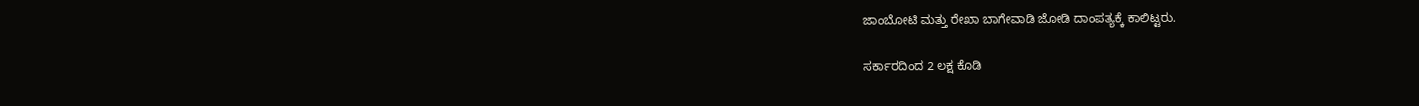ಜಾಂಬೋಟಿ ಮತ್ತು ರೇಖಾ ಬಾಗೇವಾಡಿ ಜೋಡಿ ದಾಂಪತ್ಯಕ್ಕೆ ಕಾಲಿಟ್ಟರು.

ಸರ್ಕಾರದಿಂದ 2 ಲಕ್ಷ ಕೊಡಿ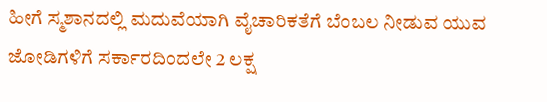ಹೀಗೆ ಸ್ಮಶಾನದಲ್ಲಿ ಮದುವೆಯಾಗಿ ವೈಚಾರಿಕತೆಗೆ ಬೆಂಬಲ ನೀಡುವ ಯುವ ಜೋಡಿಗಳಿಗೆ ಸರ್ಕಾರದಿಂದಲೇ 2 ಲಕ್ಷ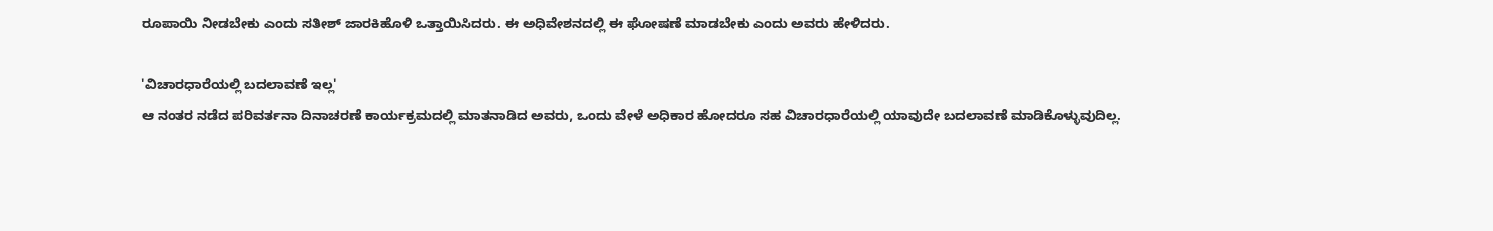ರೂಪಾಯಿ ನೀಡಬೇಕು ಎಂದು ಸತೀಶ್ ಜಾರಕಿಹೊಳಿ ಒತ್ತಾಯಿಸಿದರು. ಈ ಅಧಿವೇಶನದಲ್ಲಿ ಈ ಘೋಷಣೆ ಮಾಡಬೇಕು ಎಂದು ಅವರು ಹೇಳಿದರು.

'ವಿಚಾರಧಾರೆಯಲ್ಲಿ ಬದಲಾವಣೆ ಇಲ್ಲ'
ಆ ನಂತರ ನಡೆದ ಪರಿವರ್ತನಾ ದಿನಾಚರಣೆ ಕಾರ್ಯಕ್ರಮದಲ್ಲಿ ಮಾತನಾಡಿದ ಅವರು, ಒಂದು ವೇಳೆ ಅಧಿಕಾರ ಹೋದರೂ ಸಹ ವಿಚಾರಧಾರೆಯಲ್ಲಿ ಯಾವುದೇ ಬದಲಾವಣೆ ಮಾಡಿಕೊಳ್ಳುವುದಿಲ್ಲ.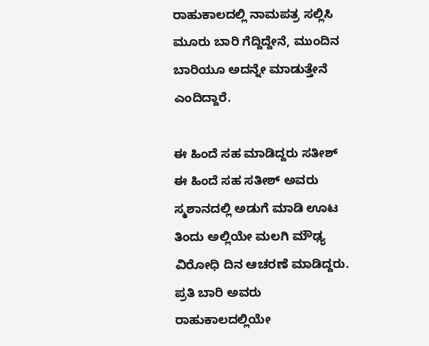ರಾಹುಕಾಲದಲ್ಲಿ ನಾಮಪತ್ರ ಸಲ್ಲಿಸಿ ಮೂರು ಬಾರಿ ಗೆದ್ದಿದ್ದೇನೆ, ಮುಂದಿನ ಬಾರಿಯೂ ಅದನ್ನೇ ಮಾಡುತ್ತೇನೆ ಎಂದಿದ್ದಾರೆ.

ಈ ಹಿಂದೆ ಸಹ ಮಾಡಿದ್ದರು ಸತೀಶ್
ಈ ಹಿಂದೆ ಸಹ ಸತೀಶ್ ಅವರು ಸ್ಮಶಾನದಲ್ಲಿ ಅಡುಗೆ ಮಾಡಿ ಊಟ ತಿಂದು ಅಲ್ಲಿಯೇ ಮಲಗಿ ಮೌಢ್ಯ ವಿರೋಧಿ ದಿನ ಆಚರಣೆ ಮಾಡಿದ್ದರು. ಪ್ರತಿ ಬಾರಿ ಅವರು ರಾಹುಕಾಲದಲ್ಲಿಯೇ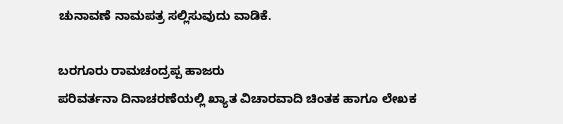ಚುನಾವಣೆ ನಾಮಪತ್ರ ಸಲ್ಲಿಸುವುದು ವಾಡಿಕೆ.

ಬರಗೂರು ರಾಮಚಂದ್ರಪ್ಪ ಹಾಜರು
ಪರಿವರ್ತನಾ ದಿನಾಚರಣೆಯಲ್ಲಿ ಖ್ಯಾತ ವಿಚಾರವಾದಿ ಚಿಂತಕ ಹಾಗೂ ಲೇಖಕ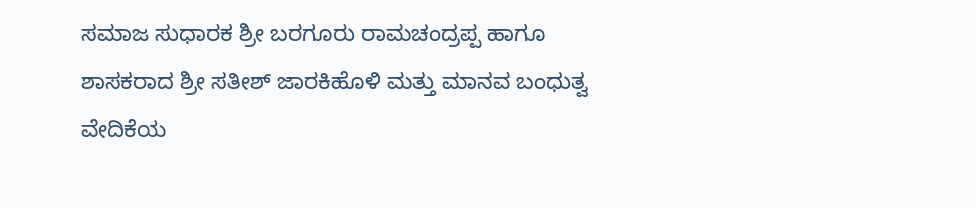ಸಮಾಜ ಸುಧಾರಕ ಶ್ರೀ ಬರಗೂರು ರಾಮಚಂದ್ರಪ್ಪ ಹಾಗೂ ಶಾಸಕರಾದ ಶ್ರೀ ಸತೀಶ್ ಜಾರಕಿಹೊಳಿ ಮತ್ತು ಮಾನವ ಬಂಧುತ್ವ ವೇದಿಕೆಯ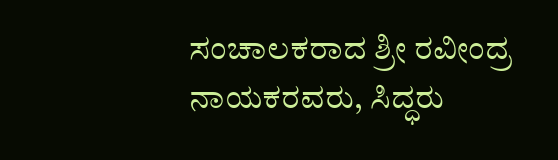ಸಂಚಾಲಕರಾದ ಶ್ರೀ ರವೀಂದ್ರ ನಾಯಕರವರು, ಸಿದ್ಧರು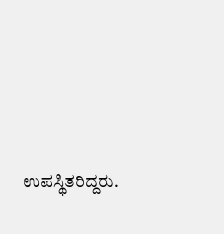ಉಪಸ್ಥಿತರಿದ್ದರು.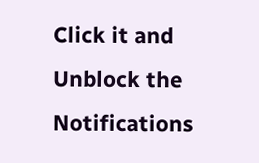Click it and Unblock the Notifications